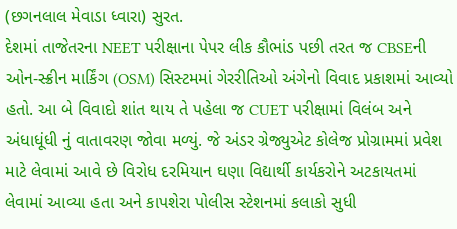(છગનલાલ મેવાડા ધ્વારા) સુરત.
દેશમાં તાજેતરના NEET પરીક્ષાના પેપર લીક કૌભાંડ પછી તરત જ CBSEની ઓન-સ્ક્રીન માર્કિંગ (OSM) સિસ્ટમમાં ગેરરીતિઓ અંગેનો વિવાદ પ્રકાશમાં આવ્યો હતો. આ બે વિવાદો શાંત થાય તે પહેલા જ CUET પરીક્ષામાં વિલંબ અને અંધાધૂંધી નું વાતાવરણ જોવા મળ્યું. જે અંડર ગ્રેજ્યુએટ કોલેજ પ્રોગ્રામમાં પ્રવેશ માટે લેવામાં આવે છે વિરોધ દરમિયાન ઘણા વિદ્યાર્થી કાર્યકરોને અટકાયતમાં લેવામાં આવ્યા હતા અને કાપશેરા પોલીસ સ્ટેશનમાં કલાકો સુધી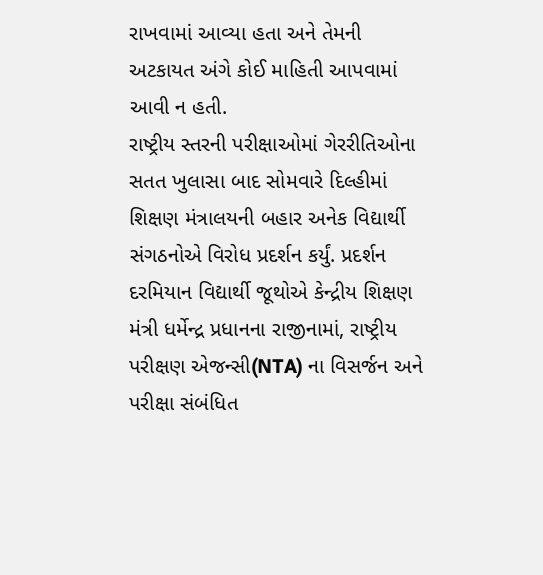રાખવામાં આવ્યા હતા અને તેમની અટકાયત અંગે કોઈ માહિતી આપવામાં આવી ન હતી.
રાષ્ટ્રીય સ્તરની પરીક્ષાઓમાં ગેરરીતિઓના સતત ખુલાસા બાદ સોમવારે દિલ્હીમાં શિક્ષણ મંત્રાલયની બહાર અનેક વિદ્યાર્થી સંગઠનોએ વિરોધ પ્રદર્શન કર્યું. પ્રદર્શન દરમિયાન વિદ્યાર્થી જૂથોએ કેન્દ્રીય શિક્ષણ મંત્રી ધર્મેન્દ્ર પ્રધાનના રાજીનામાં, રાષ્ટ્રીય પરીક્ષણ એજન્સી(NTA) ના વિસર્જન અને પરીક્ષા સંબંધિત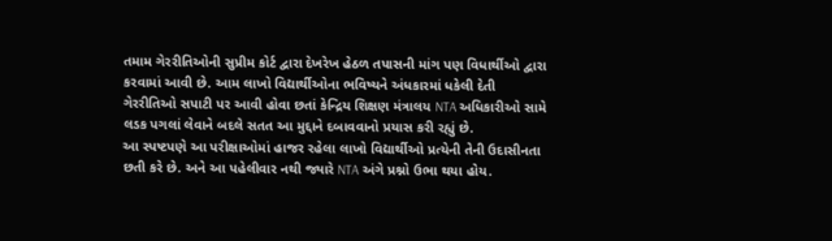તમામ ગેરરીતિઓની સુપ્રીમ કોર્ટ દ્વારા દેખરેખ હેઠળ તપાસની માંગ પણ વિધાર્થીઓ દ્વારા કરવામાં આવી છે. આમ લાખો વિદ્યાર્થીઓના ભવિષ્યને અંધકારમાં ધકેલી દેતી ગેરરીતિઓ સપાટી પર આવી હોવા છતાં કેન્દ્રિય શિક્ષણ મંત્રાલય NTA અધિકારીઓ સામે લડક પગલાં લેવાને બદલે સતત આ મુદ્દાને દબાવવાનો પ્રયાસ કરી રહ્યું છે.
આ સ્પષ્ટપણે આ પરીક્ષાઓમાં હાજર રહેલા લાખો વિદ્યાર્થીઓ પ્રત્યેની તેની ઉદાસીનતા છતી કરે છે. અને આ પહેલીવાર નથી જ્યારે NTA અંગે પ્રશ્નો ઉભા થયા હોય.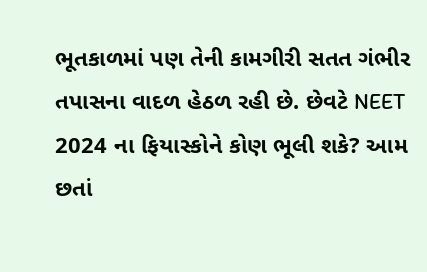ભૂતકાળમાં પણ તેની કામગીરી સતત ગંભીર તપાસના વાદળ હેઠળ રહી છે. છેવટે NEET 2024 ના ફિયાસ્કોને કોણ ભૂલી શકે? આમ છતાં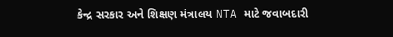કેન્દ્ર સરકાર અને શિક્ષણ મંત્રાલય NTA માટે જવાબદારી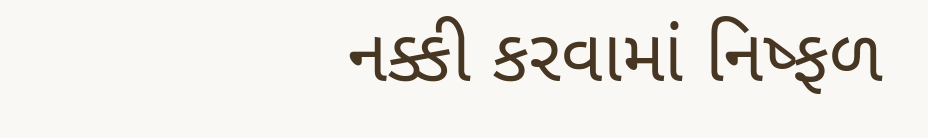નક્કી કરવામાં નિષ્ફળ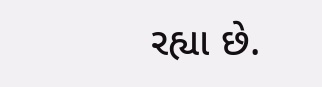રહ્યા છે.